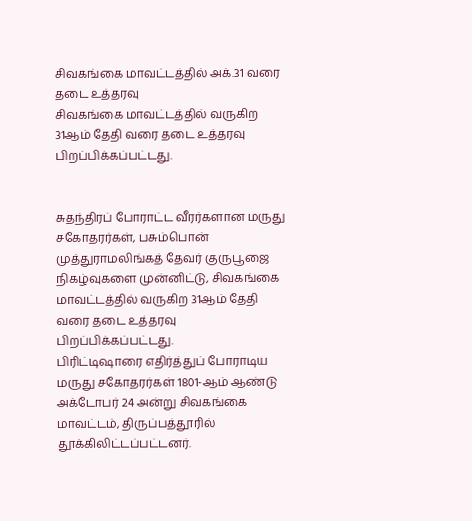சிவகங்கை மாவட்டத்தில் அக்.31 வரை தடை உத்தரவு
சிவகங்கை மாவட்டத்தில் வருகிற 31ஆம் தேதி வரை தடை உத்தரவு பிறப்பிக்கப்பட்டது.


சுதந்திரப் போராட்ட வீரர்களான மருது சகோதரர்கள், பசும்பொன் முத்துராமலிங்கத் தேவர் குருபூஜை நிகழ்வுகளை முன்னிட்டு, சிவகங்கை மாவட்டத்தில் வருகிற 31ஆம் தேதி வரை தடை உத்தரவு பிறப்பிக்கப்பட்டது.
பிரிட்டிஷாரை எதிர்த்துப் போராடிய மருது சகோதரர்கள் 1801-ஆம் ஆண்டு அக்டோபர் 24 அன்று சிவகங்கை மாவட்டம், திருப்பத்தூரில் தூக்கிலிட்டப்பட்டனர்.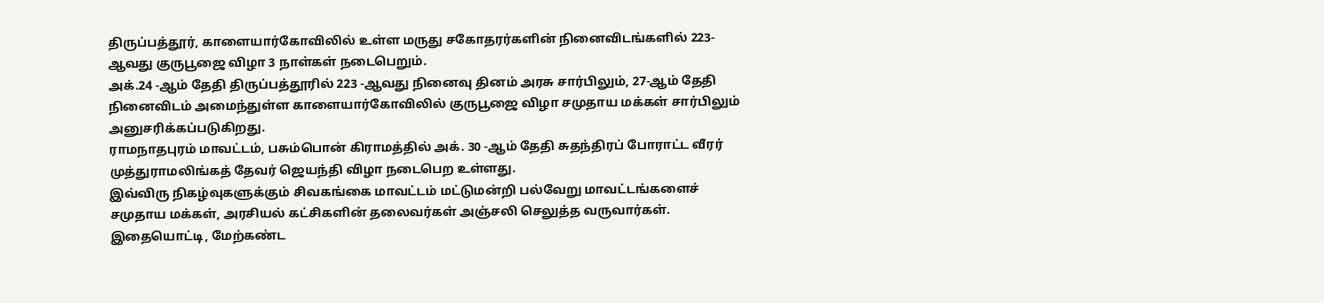திருப்பத்தூர், காளையார்கோவிலில் உள்ள மருது சகோதரர்களின் நினைவிடங்களில் 223-ஆவது குருபூஜை விழா 3 நாள்கள் நடைபெறும்.
அக்.24 -ஆம் தேதி திருப்பத்தூரில் 223 -ஆவது நினைவு தினம் அரசு சார்பிலும், 27-ஆம் தேதி நினைவிடம் அமைந்துள்ள காளையார்கோவிலில் குருபூஜை விழா சமுதாய மக்கள் சார்பிலும் அனுசரிக்கப்படுகிறது.
ராமநாதபுரம் மாவட்டம், பசும்பொன் கிராமத்தில் அக். 30 -ஆம் தேதி சுதந்திரப் போராட்ட வீரர் முத்துராமலிங்கத் தேவர் ஜெயந்தி விழா நடைபெற உள்ளது.
இவ்விரு நிகழ்வுகளுக்கும் சிவகங்கை மாவட்டம் மட்டுமன்றி பல்வேறு மாவட்டங்களைச் சமுதாய மக்கள், அரசியல் கட்சிகளின் தலைவர்கள் அஞ்சலி செலுத்த வருவார்கள்.
இதையொட்டி, மேற்கண்ட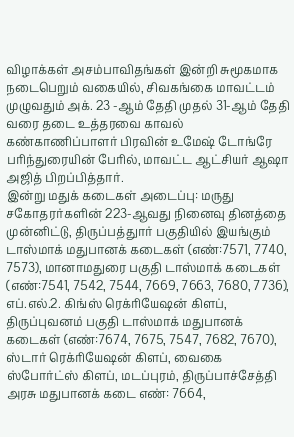விழாக்கள் அசம்பாவிதங்கள் இன்றி சுமூகமாக நடைபெறும் வகையில், சிவகங்கை மாவட்டம் முழுவதும் அக். 23 -ஆம் தேதி முதல் 31-ஆம் தேதி வரை தடை உத்தரவை காவல் கண்காணிப்பாளர் பிரவின் உமேஷ் டோங்ரே பரிந்துரையின் பேரில், மாவட்ட ஆட்சியர் ஆஷா அஜித் பிறப்பித்தார்.
இன்று மதுக் கடைகள் அடைப்பு: மருது சகோதரர்களின் 223-ஆவது நினைவு தினத்தை முன்னிட்டு, திருப்பத்துார் பகுதியில் இயங்கும் டாஸ்மாக் மதுபானக் கடைகள் (எண்:7571, 7740, 7573), மானாமதுரை பகுதி டாஸ்மாக் கடைகள் (எண்:7541, 7542, 7544, 7669, 7663, 7680, 7736), எப்.எல்.2. கிங்ஸ் ரெக்ரியேஷன் கிளப், திருப்புவனம் பகுதி டாஸ்மாக் மதுபானக் கடைகள் (எண்:7674, 7675, 7547, 7682, 7670), ஸ்டார் ரெக்ரியேஷன் கிளப், வைகை ஸ்போர்ட்ஸ் கிளப், மடப்புரம், திருப்பாச்சேத்தி அரசு மதுபானக் கடை எண்: 7664,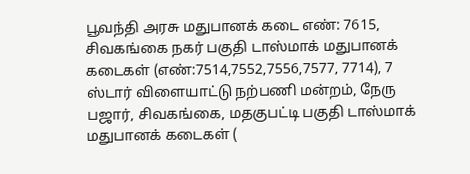பூவந்தி அரசு மதுபானக் கடை எண்: 7615, சிவகங்கை நகர் பகுதி டாஸ்மாக் மதுபானக் கடைகள் (எண்:7514,7552,7556,7577, 7714), 7 ஸ்டார் விளையாட்டு நற்பணி மன்றம், நேரு பஜார், சிவகங்கை, மதகுபட்டி பகுதி டாஸ்மாக் மதுபானக் கடைகள் (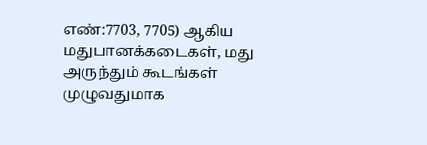எண்:7703, 7705) ஆகிய மதுபானக்கடைகள், மது அருந்தும் கூடங்கள் முழுவதுமாக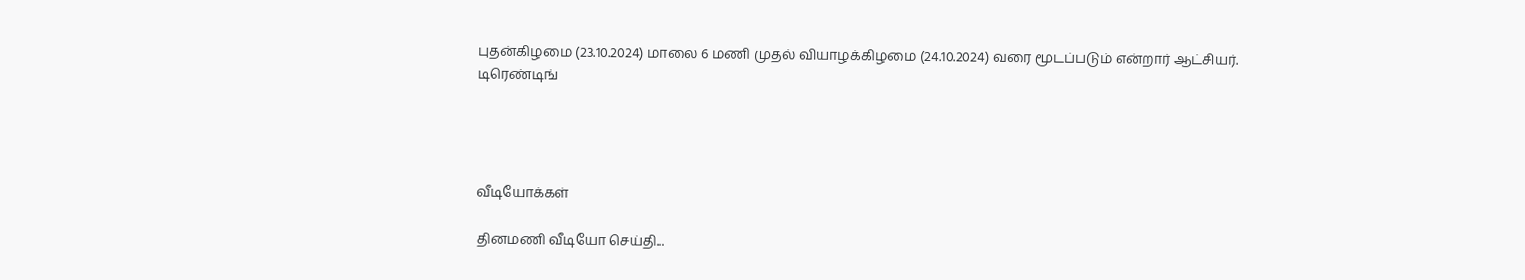புதன்கிழமை (23.10.2024) மாலை 6 மணி முதல் வியாழக்கிழமை (24.10.2024) வரை மூடப்படும் என்றார் ஆட்சியர்.
டிரெண்டிங்




வீடியோக்கள்

தினமணி வீடியோ செய்தி...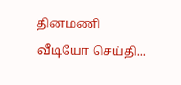தினமணி வீடியோ செய்தி...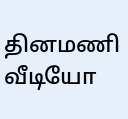தினமணி வீடியோ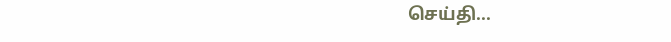செய்தி...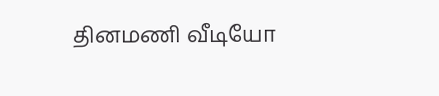தினமணி வீடியோ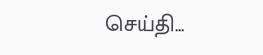செய்தி...